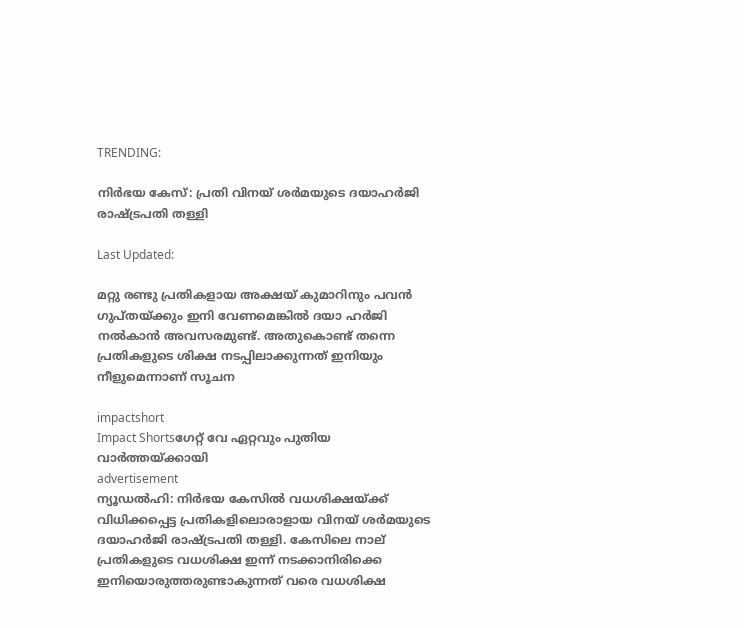TRENDING:

നിർഭയ കേസ്: പ്രതി വിനയ് ശര്‍മയുടെ ദയാഹർജി രാഷ്ട്രപതി തള്ളി

Last Updated:

മറ്റു രണ്ടു പ്രതികളായ അക്ഷയ് കുമാറിനും പവന്‍ ഗുപ്തയ്ക്കും ഇനി വേണമെങ്കിൽ ദയാ ഹര്‍ജി നല്‍കാന്‍ അവസരമുണ്ട്. അതുകൊണ്ട്‌ തന്നെ പ്രതികളുടെ ശിക്ഷ നടപ്പിലാക്കുന്നത് ഇനിയും നീളുമെന്നാണ് സൂചന

impactshort
Impact Shortsഗേറ്റ് വേ ഏറ്റവും പുതിയ വാർത്തയ്ക്കായി
advertisement
ന്യൂഡൽഹി: നിർഭയ കേസിൽ വധശിക്ഷയ്ക്ക് വിധിക്കപ്പെട്ട പ്രതികളിലൊരാളായ വിനയ് ശര്‍മയുടെ ദയാഹർജി രാഷ്ട്രപതി തള്ളി. കേസിലെ നാല് പ്രതികളുടെ വധശിക്ഷ ഇന്ന് നടക്കാനിരിക്കെ ഇനിയൊരുത്തരുണ്ടാകുന്നത് വരെ വധശിക്ഷ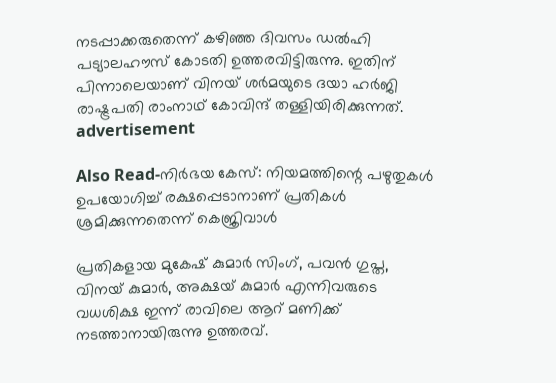നടപ്പാക്കരുതെന്ന് കഴിഞ്ഞ ദിവസം ഡൽഹി പട്യാലഹൗസ് കോടതി ഉത്തരവിട്ടിരുന്നു. ഇതിന് പിന്നാലെയാണ് വിനയ് ശര്‍മയുടെ ദയാ ഹർജി രാഷ്ട്രപതി രാംനാഥ് കോവിന്ദ് തള്ളിയിരിക്കുന്നത്.
advertisement

Also Read-നിർഭയ കേസ്: നിയമത്തിന്റെ പഴുതുകൾ ഉപയോഗിച്ച് രക്ഷപ്പെടാനാണ് പ്രതികള്‍ ശ്രമിക്കുന്നതെന്ന് കെജ്രിവാള്‍

പ്രതികളായ മുകേഷ് കുമാർ സിംഗ്, പവൻ ഗുപ്ത, വിനയ് കുമാർ, അക്ഷയ് കുമാർ എന്നിവരുടെ വധശിക്ഷ ഇന്ന് രാവിലെ ആറ് മണിക്ക് നടത്താനായിരുന്നു ഉത്തരവ്.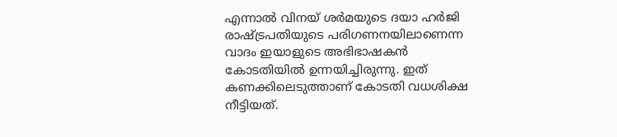എന്നാൽ വിനയ് ശര്‍മയുടെ ദയാ ഹർജി രാഷ്ട്രപതിയുടെ പരിഗണനയിലാണെന്ന വാദം ഇയാളുടെ അഭിഭാഷകൻ കോടതിയിൽ ഉന്നയിച്ചിരുന്നു. ഇത് കണക്കിലെടുത്താണ് കോടതി വധശിക്ഷ നീട്ടിയത്.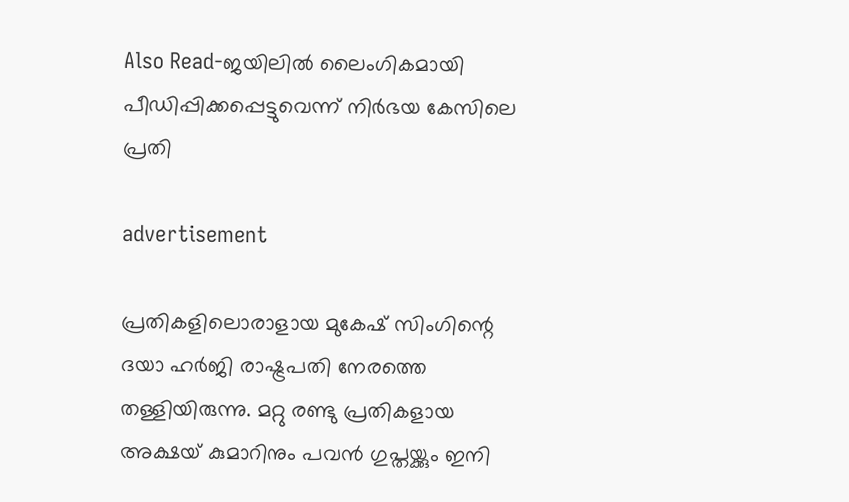Also Read-ജയിലിൽ ലൈംഗികമായി പീഡിപ്പിക്കപ്പെട്ടുവെന്ന് നിർഭയ കേസിലെ പ്രതി

advertisement

പ്രതികളിലൊരാളായ മുകേഷ് സിംഗിന്റെ ദയാ ഹർജി രാഷ്ട്രപതി നേരത്തെ തള്ളിയിരുന്നു. മറ്റു രണ്ടു പ്രതികളായ അക്ഷയ് കുമാറിനും പവന്‍ ഗുപ്തയ്ക്കും ഇനി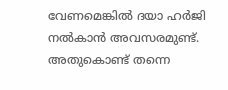വേണമെങ്കിൽ ദയാ ഹര്‍ജി നല്‍കാന്‍ അവസരമുണ്ട്. അതുകൊണ്ട്‌ തന്നെ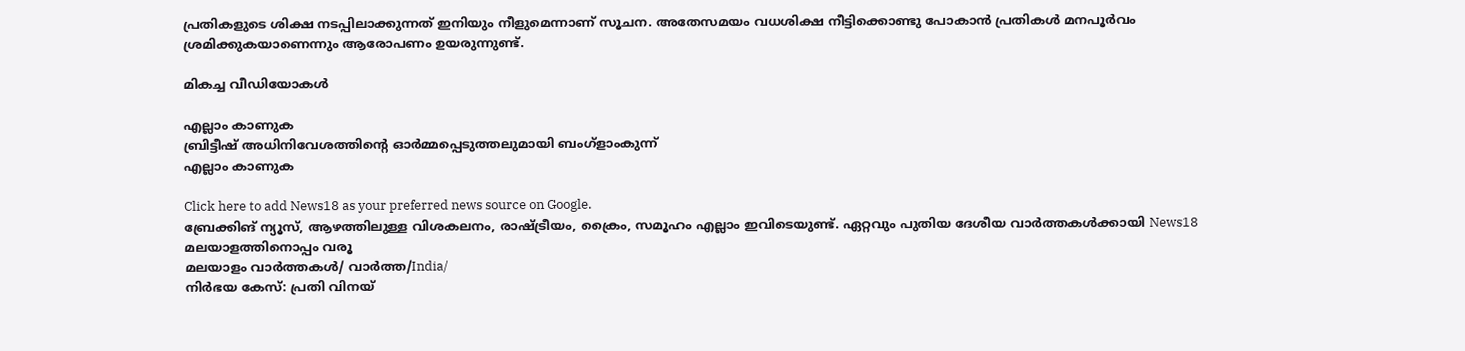പ്രതികളുടെ ശിക്ഷ നടപ്പിലാക്കുന്നത് ഇനിയും നീളുമെന്നാണ് സൂചന. അതേസമയം വധശിക്ഷ നീട്ടിക്കൊണ്ടു പോകാൻ പ്രതികൾ മനപൂർവം ശ്രമിക്കുകയാണെന്നും ആരോപണം ഉയരുന്നുണ്ട്.

മികച്ച വീഡിയോകൾ

എല്ലാം കാണുക
ബ്രിട്ടീഷ് അധിനിവേശത്തിൻ്റെ ഓർമ്മപ്പെടുത്തലുമായി ബംഗ്ളാംകുന്ന്
എല്ലാം കാണുക

Click here to add News18 as your preferred news source on Google.
ബ്രേക്കിങ് ന്യൂസ്, ആഴത്തിലുള്ള വിശകലനം, രാഷ്ട്രീയം, ക്രൈം, സമൂഹം എല്ലാം ഇവിടെയുണ്ട്. ഏറ്റവും പുതിയ ദേശീയ വാർത്തകൾക്കായി News18 മലയാളത്തിനൊപ്പം വരൂ
മലയാളം വാർത്തകൾ/ വാർത്ത/India/
നിർഭയ കേസ്: പ്രതി വിനയ്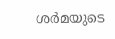ശര്‍മയുടെ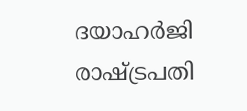ദയാഹർജി രാഷ്ട്രപതി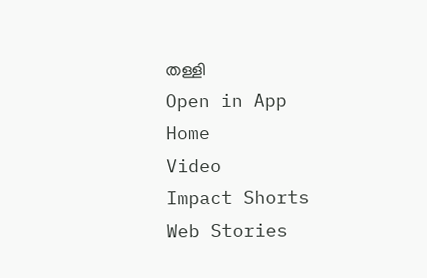തള്ളി
Open in App
Home
Video
Impact Shorts
Web Stories